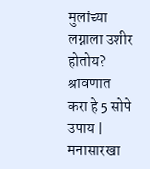मुलांच्या लग्नाला उशीर होतोय? श्रावणात करा हे 5 सोपे उपाय | मनासारखा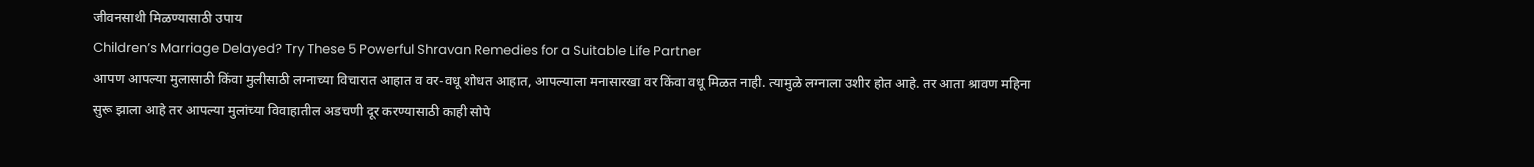जीवनसाथी मिळण्यासाठी उपाय
Children’s Marriage Delayed? Try These 5 Powerful Shravan Remedies for a Suitable Life Partner
आपण आपल्या मुलासाठी किंवा मुलीसाठी लग्नाच्या विचारात आहात व वर-वधू शोधत आहात, आपल्याला मनासारखा वर किंवा वधू मिळत नाही. त्यामुळे लग्नाला उशीर होत आहे. तर आता श्रावण महिना सुरू झाला आहे तर आपल्या मुलांच्या विवाहातील अडचणी दूर करण्यासाठी काही सोपे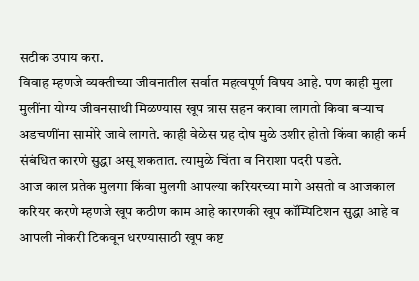सटीक उपाय करा.
विवाह म्हणजे व्यक्तीच्या जीवनातील सर्वात महत्वपूर्ण विषय आहे. पण काही मुला मुलींना योग्य जीवनसाथी मिळण्यास खूप त्रास सहन करावा लागतो किवा बऱ्याच अडचणींना सामोरे जावे लागते. काही वेळेस ग्रह दोष मुळे उशीर होतो किंवा काही कर्म संबंधित कारणे सुद्धा असू शकतात. त्यामुळे चिंता व निराशा पदरी पडते.
आज काल प्रतेक मुलगा किंवा मुलगी आपल्या करियरच्या मागे असतो व आजकाल करियर करणे म्हणजे खूप कठीण काम आहे कारणकी खूप कॉम्पिटिशन सुद्धा आहे व आपली नोकरी टिकवून धरण्यासाठी खूप कष्ट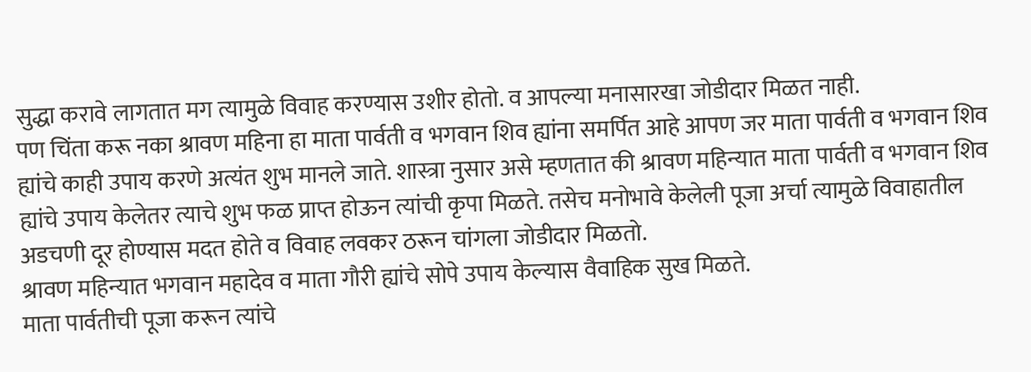सुद्धा करावे लागतात मग त्यामुळे विवाह करण्यास उशीर होतो. व आपल्या मनासारखा जोडीदार मिळत नाही.
पण चिंता करू नका श्रावण महिना हा माता पार्वती व भगवान शिव ह्यांना समर्पित आहे आपण जर माता पार्वती व भगवान शिव ह्यांचे काही उपाय करणे अत्यंत शुभ मानले जाते. शास्त्रा नुसार असे म्हणतात की श्रावण महिन्यात माता पार्वती व भगवान शिव ह्यांचे उपाय केलेतर त्याचे शुभ फळ प्राप्त होऊन त्यांची कृपा मिळते. तसेच मनोभावे केलेली पूजा अर्चा त्यामुळे विवाहातील अडचणी दूर होण्यास मदत होते व विवाह लवकर ठरून चांगला जोडीदार मिळतो.
श्रावण महिन्यात भगवान महादेव व माता गौरी ह्यांचे सोपे उपाय केल्यास वैवाहिक सुख मिळते.
माता पार्वतीची पूजा करून त्यांचे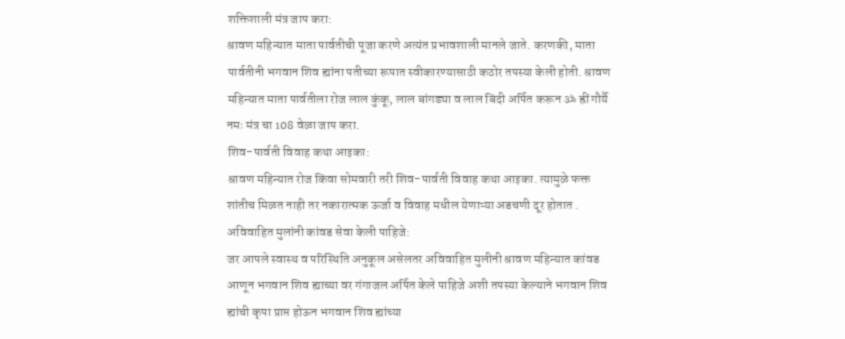शक्तिशाली मंत्र जाप करा:
श्रावण महिन्यात माता पार्वतीची पूजा करणे अत्यंत प्रभावशाली मानले जाते. करणकी, माता पार्वतीनी भगवान शिव ह्यांना पतीच्या रूपात स्वीकारण्यासाठी कठोर तपस्या केली होती. श्रावण महिन्यात माता पार्वतीला रोज लाल कुंकू, लाल बांगड्या व लाल बिंदी अर्पित करून ॐ ह्रीं गौर्यै नमः मंत्र चा 108 वेळा जाप करा.
शिव-पार्वती विवाह कथा आइका:
श्रावण महिन्यात रोज किंवा सोमवारी तरी शिव-पार्वती विवाह कथा आइका. त्यामुळे फक्त शांतीच मिळत नाही तर नकारात्मक ऊर्जा व विवाह मधील येणाऱ्या अडचणी दूर होतात .
अविवाहित मुलांनी कांवड सेवा केली पाहिजे:
जर आपले स्वास्थ व परिस्थिति अनुकूल असेलतर अविवाहित मुलीनी श्रावण महिन्यात कांवड आणून भगवान शिव ह्याच्या वर गंगाजल अर्पित केले पाहिजे अशी तपस्या केल्याने भगवान शिव ह्यांची कृपा प्राप्त होऊन भगवान शिव ह्यांच्या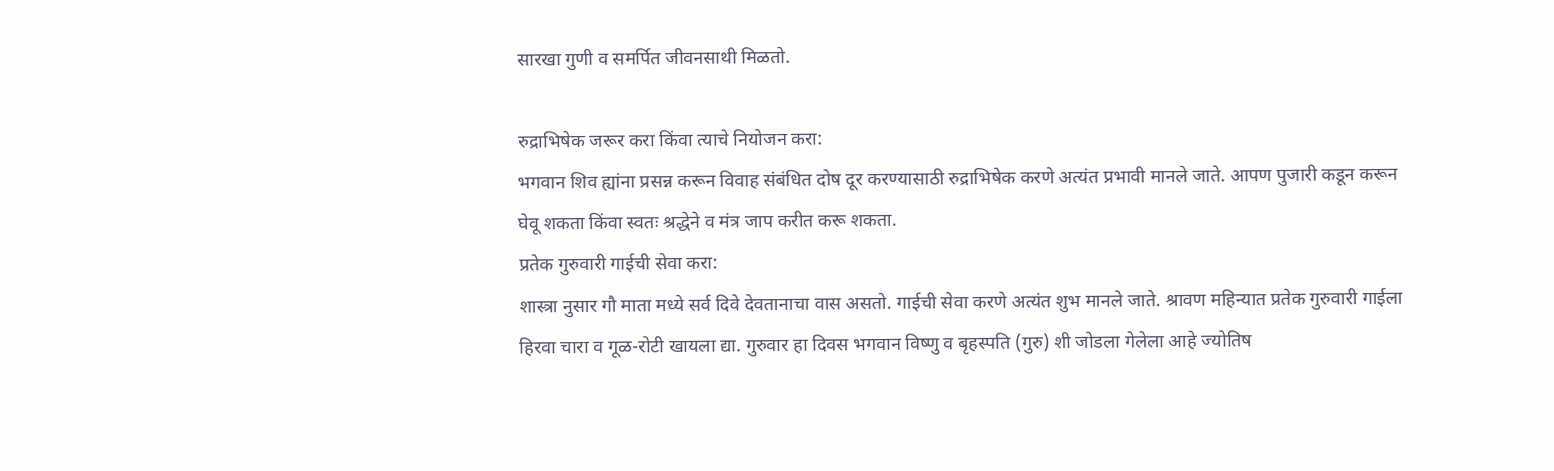सारखा गुणी व समर्पित जीवनसाथी मिळतो.

रुद्राभिषेक जरूर करा किंवा त्याचे नियोजन करा:
भगवान शिव ह्यांना प्रसन्न करून विवाह संबंधित दोष दूर करण्यासाठी रुद्राभिषेक करणे अत्यंत प्रभावी मानले जाते. आपण पुजारी कडून करून घेवू शकता किंवा स्वतः श्रद्धेने व मंत्र जाप करीत करू शकता.
प्रतेक गुरुवारी गाईची सेवा करा:
शास्त्रा नुसार गौ माता मध्ये सर्व दिवे देवतानाचा वास असतो. गाईची सेवा करणे अत्यंत शुभ मानले जाते. श्रावण महिन्यात प्रतेक गुरुवारी गाईला हिरवा चारा व गूळ-रोटी खायला द्या. गुरुवार हा दिवस भगवान विष्णु व बृहस्पति (गुरु) शी जोडला गेलेला आहे ज्योतिष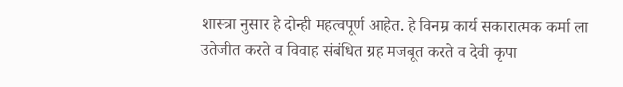शास्त्रा नुसार हे दोन्ही महत्वपूर्ण आहेत. हे विनम्र कार्य सकारात्मक कर्मा ला उतेजीत करते व विवाह संबंधित ग्रह मजबूत करते व देवी कृपा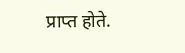प्राप्त होते.